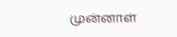முன்னாள்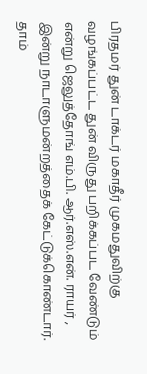பிரதமர் துன் டாக்டர் மகாதீர் முகமதுவிற்கு வழங்கப்பட்ட துன் விருது பறிக்கப்பட வேண்டும் என்று ஜெலுத்தோங் எம்.பி. ஆர்.எஸ்.என். ராயர் , இன்று நாடாளுமன்றத்தைக் கேட்டுக்கொண்டார்.
தாம்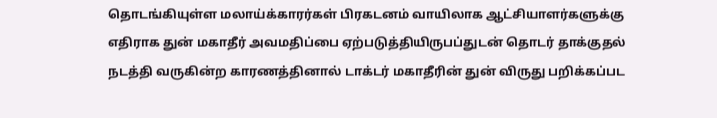தொடங்கியுள்ள மலாய்க்காரர்கள் பிரகடனம் வாயிலாக ஆட்சியாளர்களுக்கு எதிராக துன் மகாதீர் அவமதிப்பை ஏற்படுத்தியிருபப்துடன் தொடர் தாக்குதல் நடத்தி வருகின்ற காரணத்தினால் டாக்டர் மகாதீரின் துன் விருது பறிக்கப்பட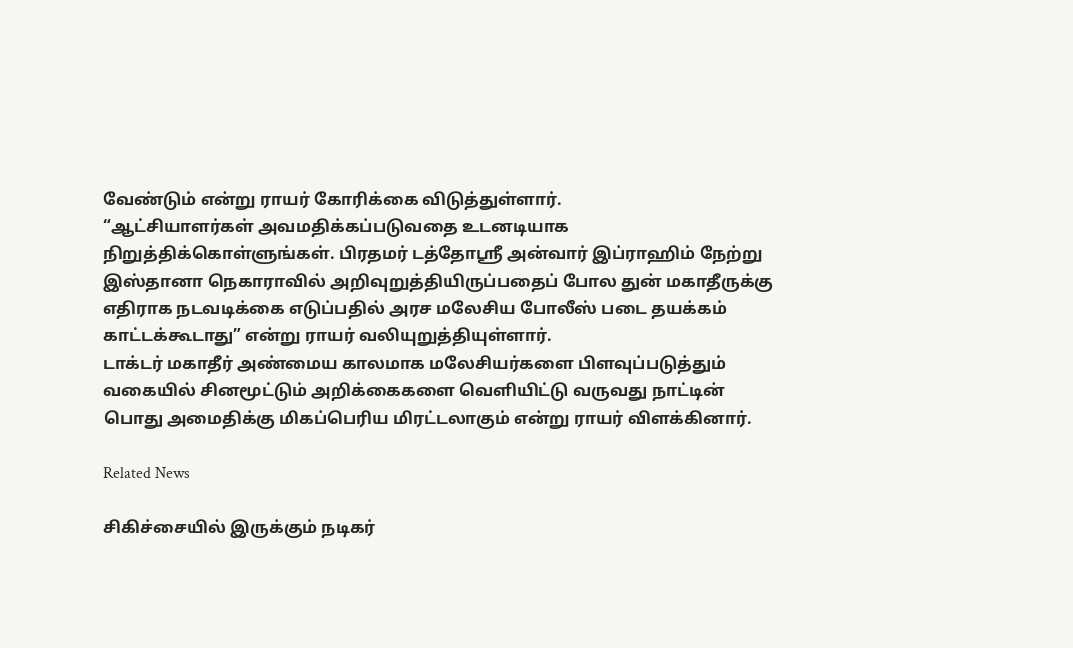வேண்டும் என்று ராயர் கோரிக்கை விடுத்துள்ளார்.
“ஆட்சியாளர்கள் அவமதிக்கப்படுவதை உடனடியாக நிறுத்திக்கொள்ளுங்கள். பிரதமர் டத்தோஸ்ரீ அன்வார் இப்ராஹிம் நேற்று இஸ்தானா நெகாராவில் அறிவுறுத்தியிருப்பதைப் போல துன் மகாதீருக்கு எதிராக நடவடிக்கை எடுப்பதில் அரச மலேசிய போலீஸ் படை தயக்கம் காட்டக்கூடாது” என்று ராயர் வலியுறுத்தியுள்ளார்.
டாக்டர் மகாதீர் அண்மைய காலமாக மலேசியர்களை பிளவுப்படுத்தும் வகையில் சினமூட்டும் அறிக்கைகளை வெளியிட்டு வருவது நாட்டின் பொது அமைதிக்கு மிகப்பெரிய மிரட்டலாகும் என்று ராயர் விளக்கினார்.

Related News

சிகிச்சையில் இருக்கும் நடிகர்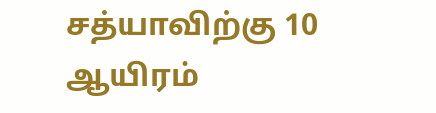சத்யாவிற்கு 10 ஆயிரம்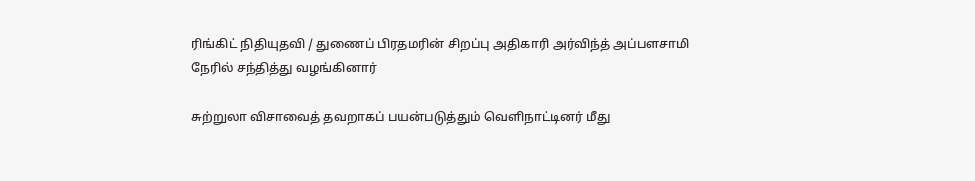ரிங்கிட் நிதியுதவி / துணைப் பிரதமரின் சிறப்பு அதிகாரி அர்விந்த் அப்பளசாமி நேரில் சந்தித்து வழங்கினார்

சுற்றுலா விசாவைத் தவறாகப் பயன்படுத்தும் வெளிநாட்டினர் மீது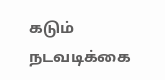கடும் நடவடிக்கை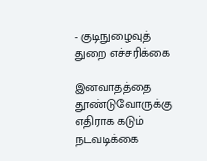- குடிநுழைவுத் துறை எச்சரிக்கை

இனவாதத்தை தூண்டுவோருக்கு எதிராக கடும் நடவடிக்கை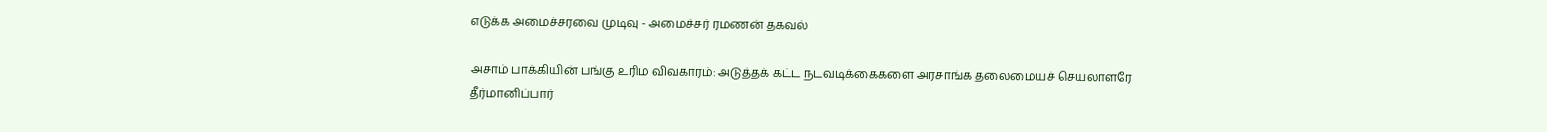எடுக்க அமைச்சரவை முடிவு - அமைச்சர் ரமணன் தகவல்

அசாம் பாக்கியின் பங்கு உரிம விவகாரம்: அடுத்தக் கட்ட நடவடிக்கைகளை அரசாங்க தலைமையச் செயலாளரே தீர்மானிப்பார்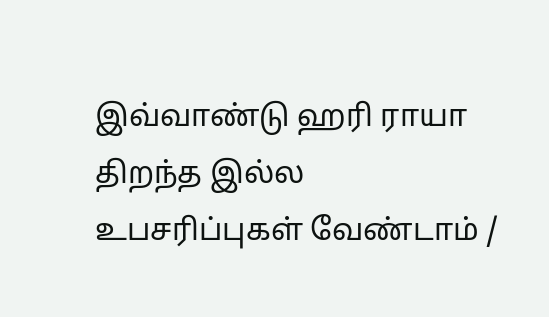இவ்வாண்டு ஹரி ராயா திறந்த இல்ல உபசரிப்புகள் வேண்டாம் /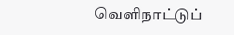வெளிநாட்டுப்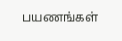பயணங்கள்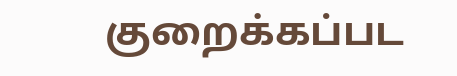குறைக்கப்பட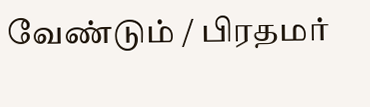வேண்டும் / பிரதமர்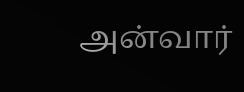அன்வார்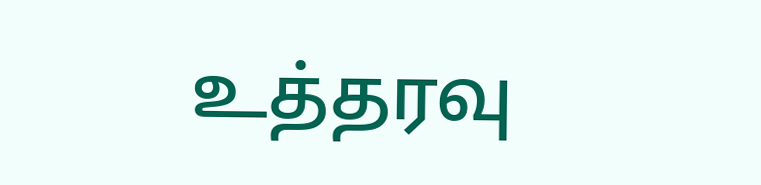உத்தரவு